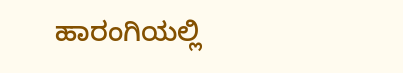ಹಾರಂಗಿಯಲ್ಲಿ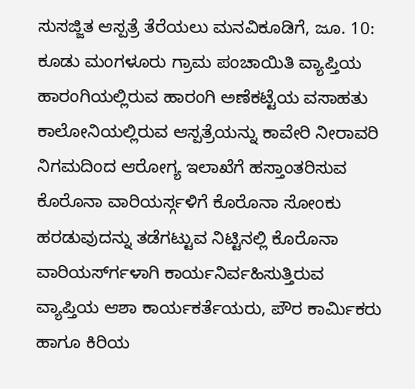ಸುಸಜ್ಜಿತ ಆಸ್ಪತ್ರೆ ತೆರೆಯಲು ಮನವಿಕೂಡಿಗೆ, ಜೂ. 10: ಕೂಡು ಮಂಗಳೂರು ಗ್ರಾಮ ಪಂಚಾಯಿತಿ ವ್ಯಾಪ್ತಿಯ ಹಾರಂಗಿಯಲ್ಲಿರುವ ಹಾರಂಗಿ ಅಣೆಕಟ್ಟೆಯ ವಸಾಹತು ಕಾಲೋನಿಯಲ್ಲಿರುವ ಆಸ್ಪತ್ರೆಯನ್ನು ಕಾವೇರಿ ನೀರಾವರಿ ನಿಗಮದಿಂದ ಆರೋಗ್ಯ ಇಲಾಖೆಗೆ ಹಸ್ತಾಂತರಿಸುವ
ಕೊರೊನಾ ವಾರಿಯರ್ಸ್ಗಳಿಗೆ ಕೊರೊನಾ ಸೋಂಕು ಹರಡುವುದನ್ನು ತಡೆಗಟ್ಟುವ ನಿಟ್ಟಿನಲ್ಲಿ ಕೊರೊನಾ ವಾರಿಯರ್ಸ್‍ಗಳಾಗಿ ಕಾರ್ಯನಿರ್ವಹಿಸುತ್ತಿರುವ ವ್ಯಾಪ್ತಿಯ ಆಶಾ ಕಾರ್ಯಕರ್ತೆಯರು, ಪೌರ ಕಾರ್ಮಿಕರು ಹಾಗೂ ಕಿರಿಯ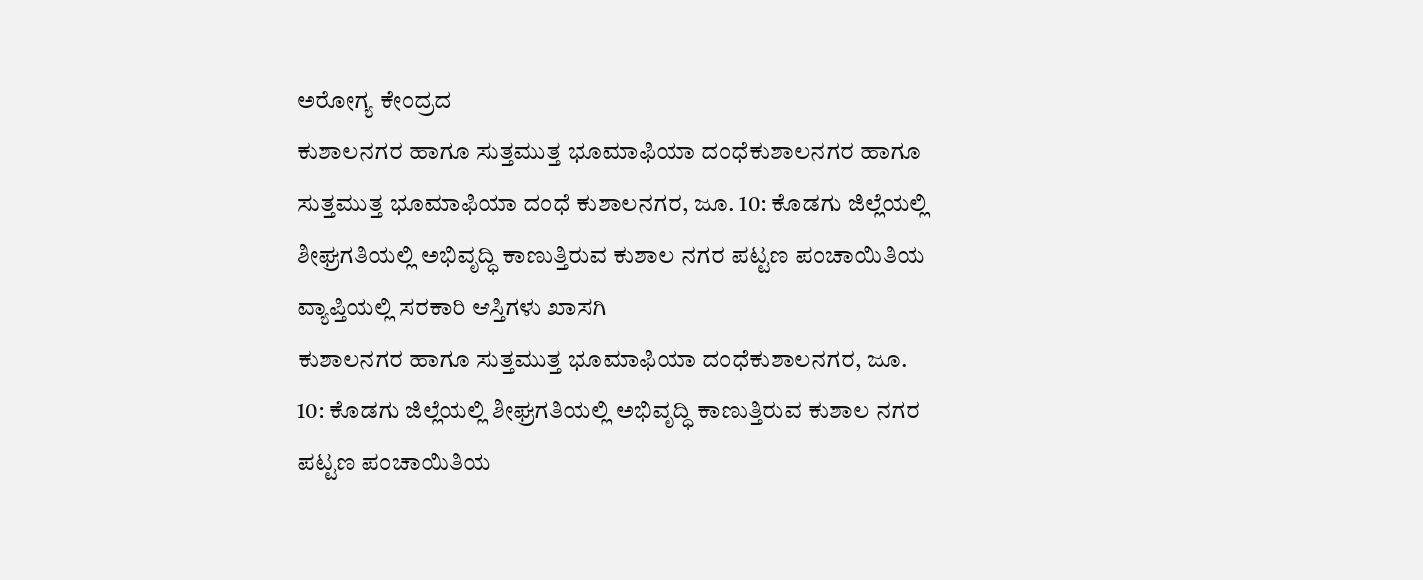ಅರೋಗ್ಯ ಕೇಂದ್ರದ
ಕುಶಾಲನಗರ ಹಾಗೂ ಸುತ್ತಮುತ್ತ ಭೂಮಾಫಿಯಾ ದಂಧೆಕುಶಾಲನಗರ ಹಾಗೂ ಸುತ್ತಮುತ್ತ ಭೂಮಾಫಿಯಾ ದಂಧೆ ಕುಶಾಲನಗರ, ಜೂ. 10: ಕೊಡಗು ಜಿಲ್ಲೆಯಲ್ಲಿ ಶೀಘ್ರಗತಿಯಲ್ಲಿ ಅಭಿವೃದ್ಧಿ ಕಾಣುತ್ತಿರುವ ಕುಶಾಲ ನಗರ ಪಟ್ಟಣ ಪಂಚಾಯಿತಿಯ ವ್ಯಾಪ್ತಿಯಲ್ಲಿ ಸರಕಾರಿ ಆಸ್ತಿಗಳು ಖಾಸಗಿ
ಕುಶಾಲನಗರ ಹಾಗೂ ಸುತ್ತಮುತ್ತ ಭೂಮಾಫಿಯಾ ದಂಧೆಕುಶಾಲನಗರ, ಜೂ. 10: ಕೊಡಗು ಜಿಲ್ಲೆಯಲ್ಲಿ ಶೀಘ್ರಗತಿಯಲ್ಲಿ ಅಭಿವೃದ್ಧಿ ಕಾಣುತ್ತಿರುವ ಕುಶಾಲ ನಗರ ಪಟ್ಟಣ ಪಂಚಾಯಿತಿಯ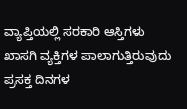ವ್ಯಾಪ್ತಿಯಲ್ಲಿ ಸರಕಾರಿ ಆಸ್ತಿಗಳು ಖಾಸಗಿ ವ್ಯಕ್ತಿಗಳ ಪಾಲಾಗುತ್ತಿರುವುದು ಪ್ರಸಕ್ತ ದಿನಗಳ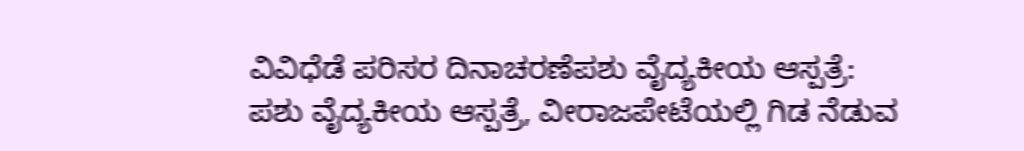ವಿವಿಧೆಡೆ ಪರಿಸರ ದಿನಾಚರಣೆಪಶು ವೈದ್ಯಕೀಯ ಆಸ್ಪತ್ರೆ: ಪಶು ವೈದ್ಯಕೀಯ ಆಸ್ಪತ್ರೆ, ವೀರಾಜಪೇಟೆಯಲ್ಲಿ ಗಿಡ ನೆಡುವ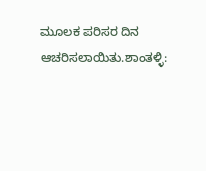ಮೂಲಕ ಪರಿಸರ ದಿನ ಆಚರಿಸಲಾಯಿತು.ಶಾಂತಳ್ಳಿ: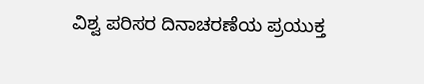ವಿಶ್ವ ಪರಿಸರ ದಿನಾಚರಣೆಯ ಪ್ರಯುಕ್ತ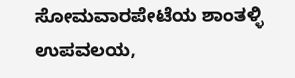ಸೋಮವಾರಪೇಟೆಯ ಶಾಂತಳ್ಳಿ ಉಪವಲಯ,